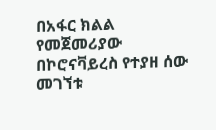በአፋር ክልል የመጀመሪያው በኮሮናቫይረስ የተያዘ ሰው መገኘቱ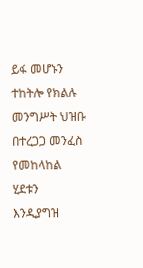ይፋ መሆኑን ተከትሎ የክልሉ መንግሥት ህዝቡ በተረጋጋ መንፈስ የመከላከል ሂደቱን እንዲያግዝ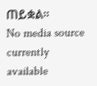ጠይቋል፡፡
No media source currently available